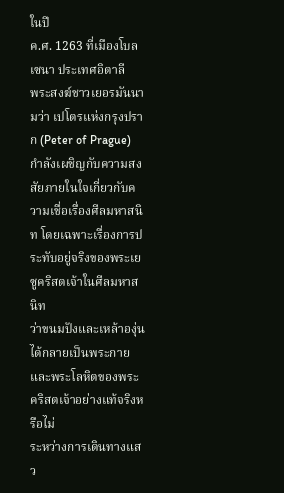ในปี
ค.ศ. 1263 ที่เมืองโบลเซนา ประเทศอิตาลี
พระสงฆ์ชาวเยอรมันนามว่า เปโตรแห่งกรุงปราก (Peter of Prague) กำลังเผชิญกับความสงสัยภายในใจเกี่ยวกับความเชื่อเรื่องศีลมหาสนิท โดยเฉพาะเรื่องการประทับอยู่จริงของพระเยซูคริสตเจ้าในศีลมหาสนิท
ว่าขนมปังและเหล้าองุ่นได้กลายเป็นพระกายและพระโลหิตของพระคริสตเจ้าอย่างแท้จริงหรือไม่
ระหว่างการเดินทางแสว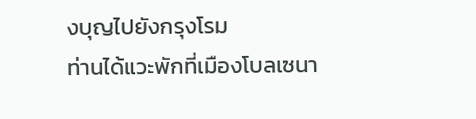งบุญไปยังกรุงโรม
ท่านได้แวะพักที่เมืองโบลเซนา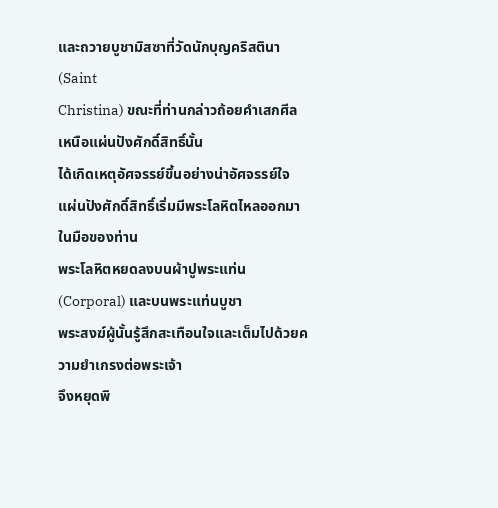และถวายบูชามิสซาที่วัดนักบุญคริสตินา (Saint
Christina) ขณะที่ท่านกล่าวถ้อยคำเสกศีลเหนือแผ่นปังศักดิ์สิทธิ์นั้น
ได้เกิดเหตุอัศจรรย์ขึ้นอย่างน่าอัศจรรย์ใจ
แผ่นปังศักดิ์สิทธิ์เริ่มมีพระโลหิตไหลออกมาในมือของท่าน
พระโลหิตหยดลงบนผ้าปูพระแท่น (Corporal) และบนพระแท่นบูชา
พระสงฆ์ผู้นั้นรู้สึกสะเทือนใจและเต็มไปด้วยความยำเกรงต่อพระเจ้า
จึงหยุดพิ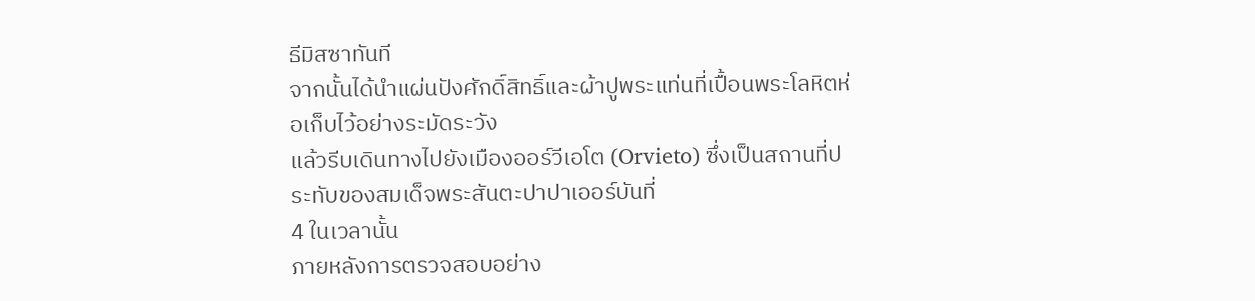ธีมิสซาทันที
จากนั้นได้นำแผ่นปังศักดิ์สิทธิ์และผ้าปูพระแท่นที่เปื้อนพระโลหิตห่อเก็บไว้อย่างระมัดระวัง
แล้วรีบเดินทางไปยังเมืองออร์วีเอโต (Orvieto) ซึ่งเป็นสถานที่ประทับของสมเด็จพระสันตะปาปาเออร์บันที่
4 ในเวลานั้น
ภายหลังการตรวจสอบอย่าง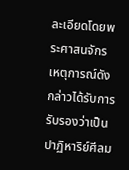ละเอียดโดยพระศาสนจักร
เหตุการณ์ดังกล่าวได้รับการรับรองว่าเป็นปาฏิหาริย์ศีลม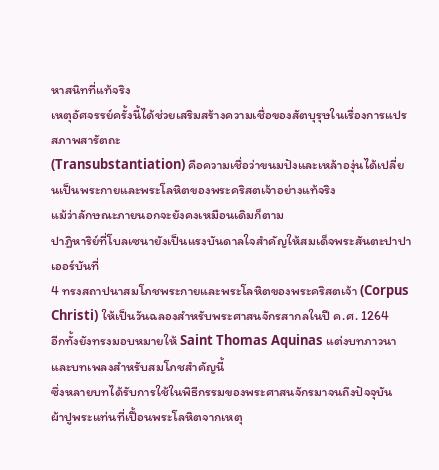หาสนิทที่แท้จริง
เหตุอัศจรรย์ครั้งนี้ได้ช่วยเสริมสร้างความเชื่อของสัตบุรุษในเรื่องการแปรสภาพสารัตถะ
(Transubstantiation) คือความเชื่อว่าขนมปังและเหล้าองุ่นได้เปลี่ยนเป็นพระกายและพระโลหิตของพระคริสตเจ้าอย่างแท้จริง
แม้ว่าลักษณะภายนอกจะยังคงเหมือนเดิมก็ตาม
ปาฏิหาริย์ที่โบลเซนายังเป็นแรงบันดาลใจสำคัญให้สมเด็จพระสันตะปาปาเออร์บันที่
4 ทรงสถาปนาสมโภชพระกายและพระโลหิตของพระคริสตเจ้า (Corpus
Christi) ให้เป็นวันฉลองสำหรับพระศาสนจักรสากลในปี ค.ศ. 1264
อีกทั้งยังทรงมอบหมายให้ Saint Thomas Aquinas แต่งบทภาวนาและบทเพลงสำหรับสมโภชสำคัญนี้
ซึ่งหลายบทได้รับการใช้ในพิธีกรรมของพระศาสนจักรมาจนถึงปัจจุบัน
ผ้าปูพระแท่นที่เปื้อนพระโลหิตจากเหตุ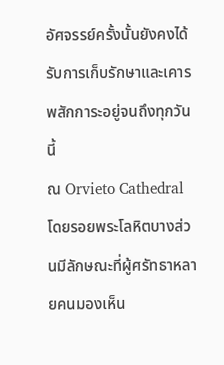อัศจรรย์ครั้งนั้นยังคงได้รับการเก็บรักษาและเคารพสักการะอยู่จนถึงทุกวันนี้
ณ Orvieto Cathedral โดยรอยพระโลหิตบางส่วนมีลักษณะที่ผู้ศรัทธาหลายคนมองเห็น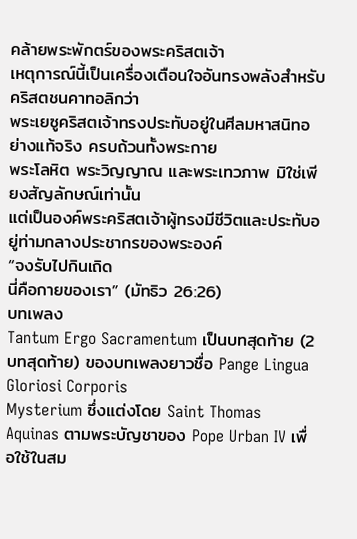คล้ายพระพักตร์ของพระคริสตเจ้า
เหตุการณ์นี้เป็นเครื่องเตือนใจอันทรงพลังสำหรับคริสตชนคาทอลิกว่า
พระเยซูคริสตเจ้าทรงประทับอยู่ในศีลมหาสนิทอย่างแท้จริง ครบถ้วนทั้งพระกาย
พระโลหิต พระวิญญาณ และพระเทวภาพ มิใช่เพียงสัญลักษณ์เท่านั้น
แต่เป็นองค์พระคริสตเจ้าผู้ทรงมีชีวิตและประทับอยู่ท่ามกลางประชากรของพระองค์
“จงรับไปกินเถิด
นี่คือกายของเรา” (มัทธิว 26:26)
บทเพลง
Tantum Ergo Sacramentum เป็นบทสุดท้าย (2 บทสุดท้าย) ของบทเพลงยาวชื่อ Pange Lingua Gloriosi Corporis
Mysterium ซึ่งแต่งโดย Saint Thomas Aquinas ตามพระบัญชาของ Pope Urban IV เพื่อใช้ในสม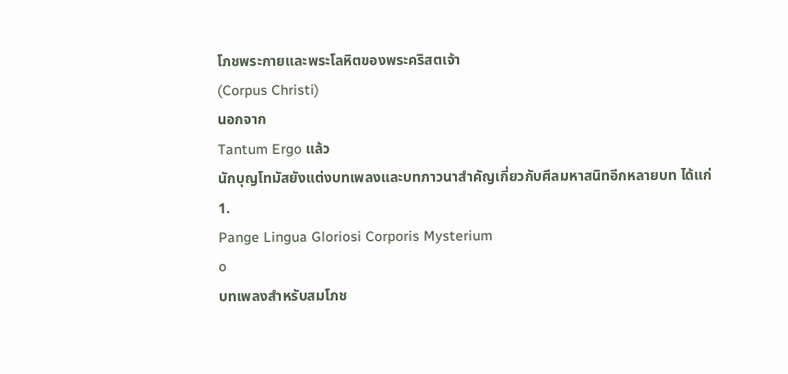โภชพระกายและพระโลหิตของพระคริสตเจ้า
(Corpus Christi)
นอกจาก
Tantum Ergo แล้ว
นักบุญโทมัสยังแต่งบทเพลงและบทภาวนาสำคัญเกี่ยวกับศีลมหาสนิทอีกหลายบท ได้แก่
1.
Pange Lingua Gloriosi Corporis Mysterium
o
บทเพลงสำหรับสมโภช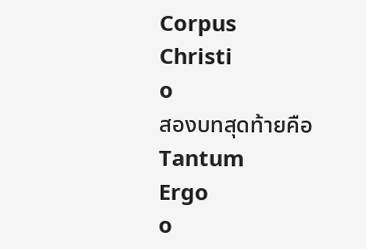Corpus
Christi
o
สองบทสุดท้ายคือ Tantum
Ergo
o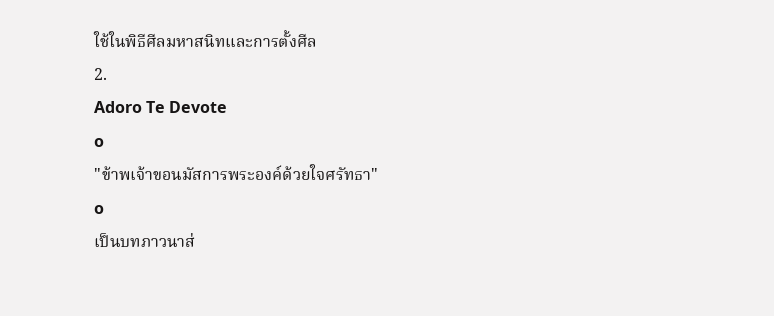ใช้ในพิธีศีลมหาสนิทและการตั้งศีล
2.
Adoro Te Devote
o
"ข้าพเจ้าขอนมัสการพระองค์ด้วยใจศรัทธา"
o
เป็นบทภาวนาส่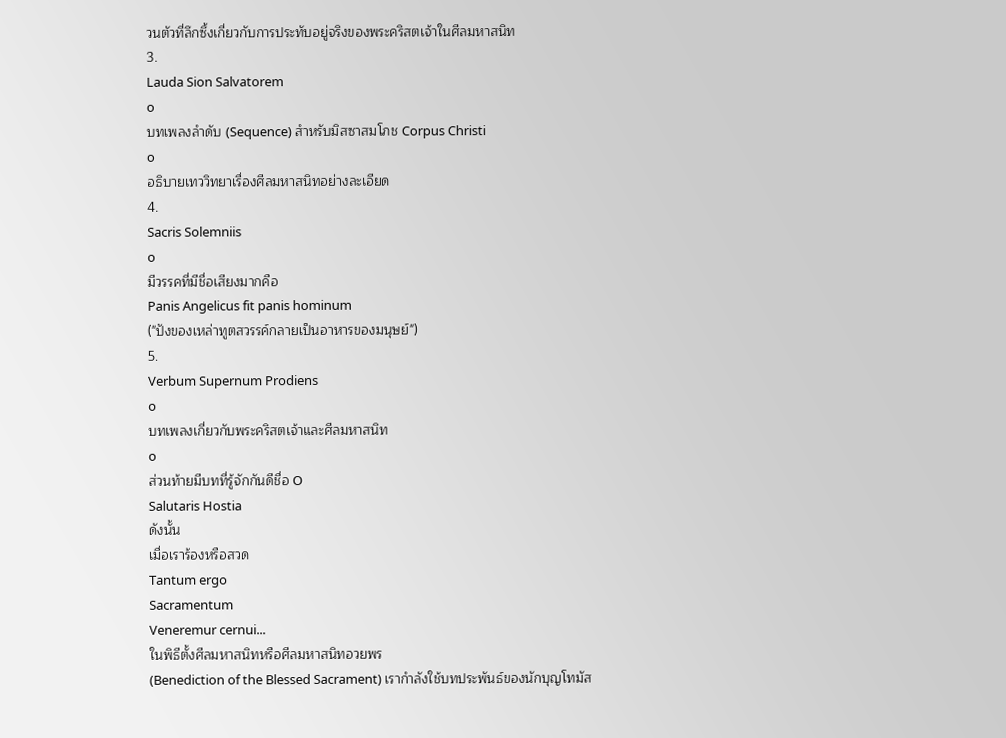วนตัวที่ลึกซึ้งเกี่ยวกับการประทับอยู่จริงของพระคริสตเจ้าในศีลมหาสนิท
3.
Lauda Sion Salvatorem
o
บทเพลงลำดับ (Sequence) สำหรับมิสซาสมโภช Corpus Christi
o
อธิบายเทววิทยาเรื่องศีลมหาสนิทอย่างละเอียด
4.
Sacris Solemniis
o
มีวรรคที่มีชื่อเสียงมากคือ
Panis Angelicus fit panis hominum
("ปังของเหล่าทูตสวรรค์กลายเป็นอาหารของมนุษย์")
5.
Verbum Supernum Prodiens
o
บทเพลงเกี่ยวกับพระคริสตเจ้าและศีลมหาสนิท
o
ส่วนท้ายมีบทที่รู้จักกันดีชื่อ O
Salutaris Hostia
ดังนั้น
เมื่อเราร้องหรือสวด
Tantum ergo
Sacramentum
Veneremur cernui...
ในพิธีตั้งศีลมหาสนิทหรือศีลมหาสนิทอวยพร
(Benediction of the Blessed Sacrament) เรากำลังใช้บทประพันธ์ของนักบุญโทมัส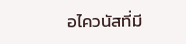อไควนัสที่มี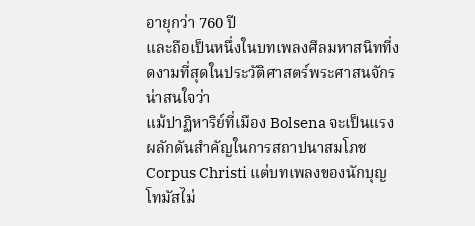อายุกว่า 760 ปี
และถือเป็นหนึ่งในบทเพลงศีลมหาสนิทที่งดงามที่สุดในประวัติศาสตร์พระศาสนจักร
น่าสนใจว่า
แม้ปาฏิหาริย์ที่เมือง Bolsena จะเป็นแรงผลักดันสำคัญในการสถาปนาสมโภช
Corpus Christi แต่บทเพลงของนักบุญโทมัสไม่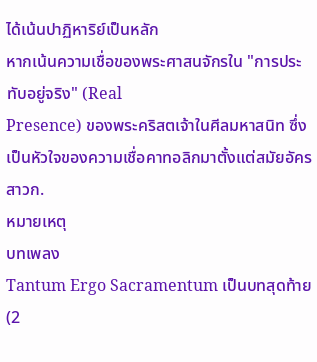ได้เน้นปาฏิหาริย์เป็นหลัก
หากเน้นความเชื่อของพระศาสนจักรใน "การประทับอยู่จริง" (Real
Presence) ของพระคริสตเจ้าในศีลมหาสนิท ซึ่งเป็นหัวใจของความเชื่อคาทอลิกมาตั้งแต่สมัยอัครสาวก.
หมายเหตุ
บทเพลง
Tantum Ergo Sacramentum เป็นบทสุดท้าย (2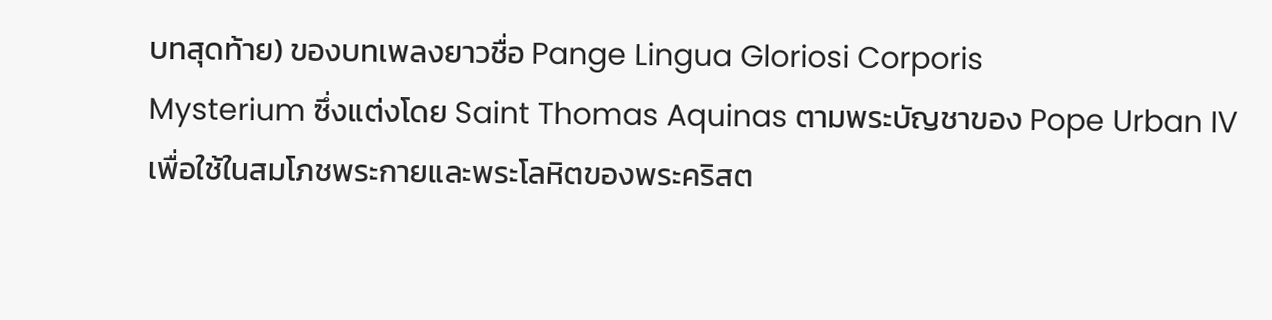บทสุดท้าย) ของบทเพลงยาวชื่อ Pange Lingua Gloriosi Corporis
Mysterium ซึ่งแต่งโดย Saint Thomas Aquinas ตามพระบัญชาของ Pope Urban IV เพื่อใช้ในสมโภชพระกายและพระโลหิตของพระคริสต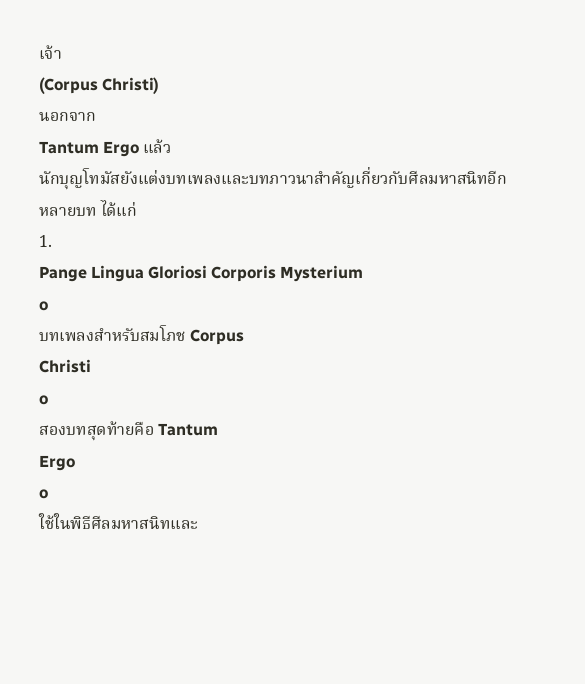เจ้า
(Corpus Christi)
นอกจาก
Tantum Ergo แล้ว
นักบุญโทมัสยังแต่งบทเพลงและบทภาวนาสำคัญเกี่ยวกับศีลมหาสนิทอีกหลายบท ได้แก่
1.
Pange Lingua Gloriosi Corporis Mysterium
o
บทเพลงสำหรับสมโภช Corpus
Christi
o
สองบทสุดท้ายคือ Tantum
Ergo
o
ใช้ในพิธีศีลมหาสนิทและ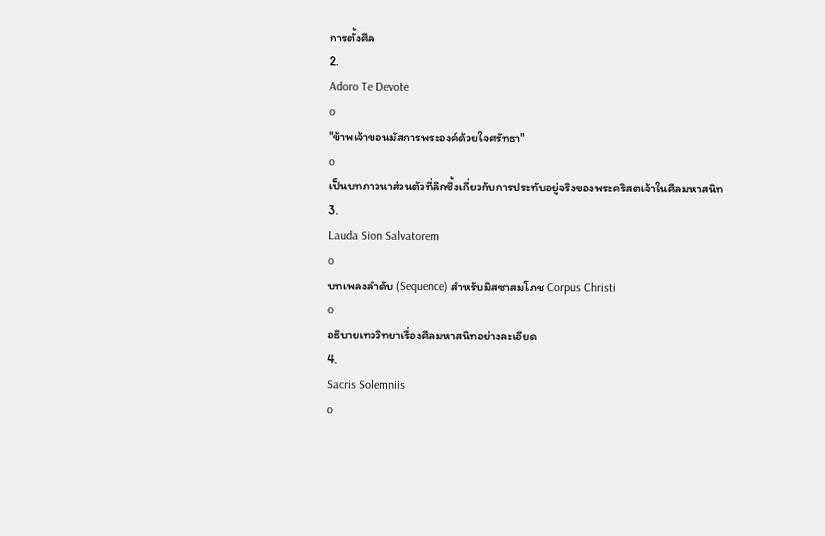การตั้งศีล
2.
Adoro Te Devote
o
"ข้าพเจ้าขอนมัสการพระองค์ด้วยใจศรัทธา"
o
เป็นบทภาวนาส่วนตัวที่ลึกซึ้งเกี่ยวกับการประทับอยู่จริงของพระคริสตเจ้าในศีลมหาสนิท
3.
Lauda Sion Salvatorem
o
บทเพลงลำดับ (Sequence) สำหรับมิสซาสมโภช Corpus Christi
o
อธิบายเทววิทยาเรื่องศีลมหาสนิทอย่างละเอียด
4.
Sacris Solemniis
o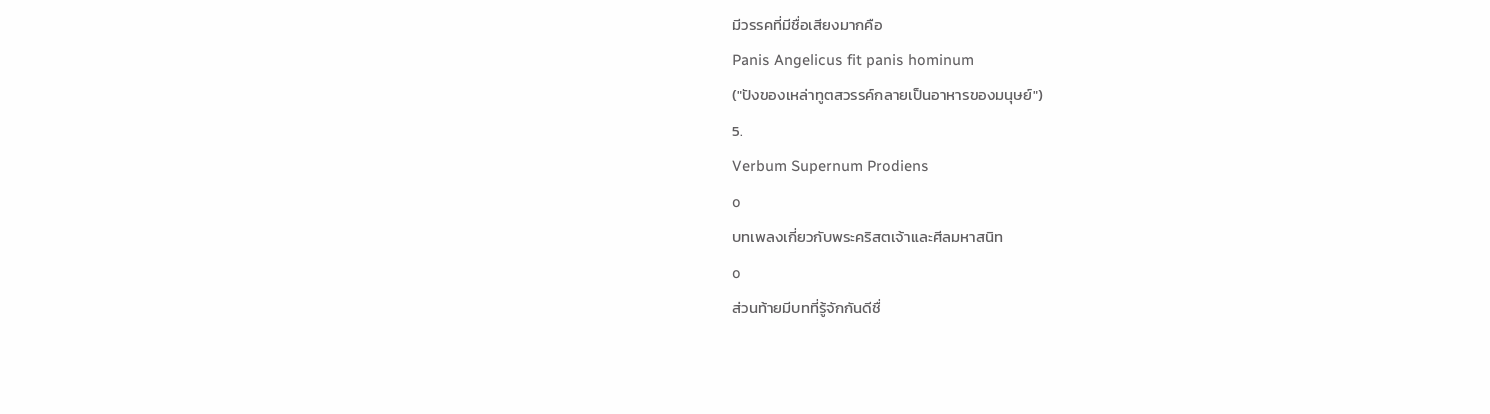มีวรรคที่มีชื่อเสียงมากคือ
Panis Angelicus fit panis hominum
("ปังของเหล่าทูตสวรรค์กลายเป็นอาหารของมนุษย์")
5.
Verbum Supernum Prodiens
o
บทเพลงเกี่ยวกับพระคริสตเจ้าและศีลมหาสนิท
o
ส่วนท้ายมีบทที่รู้จักกันดีชื่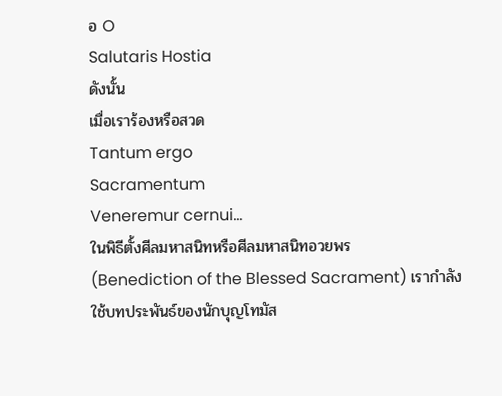อ O
Salutaris Hostia
ดังนั้น
เมื่อเราร้องหรือสวด
Tantum ergo
Sacramentum
Veneremur cernui...
ในพิธีตั้งศีลมหาสนิทหรือศีลมหาสนิทอวยพร
(Benediction of the Blessed Sacrament) เรากำลังใช้บทประพันธ์ของนักบุญโทมัส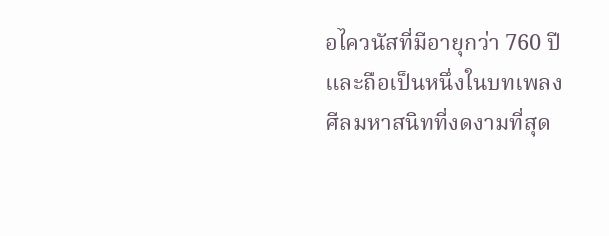อไควนัสที่มีอายุกว่า 760 ปี
และถือเป็นหนึ่งในบทเพลงศีลมหาสนิทที่งดงามที่สุด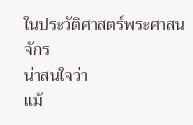ในประวัติศาสตร์พระศาสนจักร
น่าสนใจว่า
แม้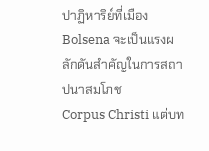ปาฏิหาริย์ที่เมือง Bolsena จะเป็นแรงผลักดันสำคัญในการสถาปนาสมโภช
Corpus Christi แต่บท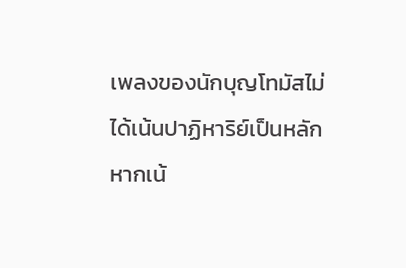เพลงของนักบุญโทมัสไม่ได้เน้นปาฏิหาริย์เป็นหลัก
หากเน้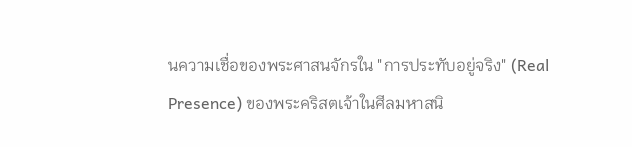นความเชื่อของพระศาสนจักรใน "การประทับอยู่จริง" (Real
Presence) ของพระคริสตเจ้าในศีลมหาสนิ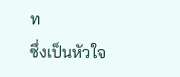ท
ซึ่งเป็นหัวใจ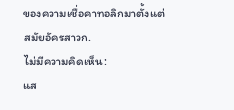ของความเชื่อคาทอลิกมาตั้งแต่สมัยอัครสาวก.
ไม่มีความคิดเห็น:
แส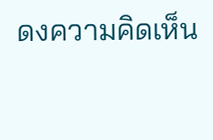ดงความคิดเห็น